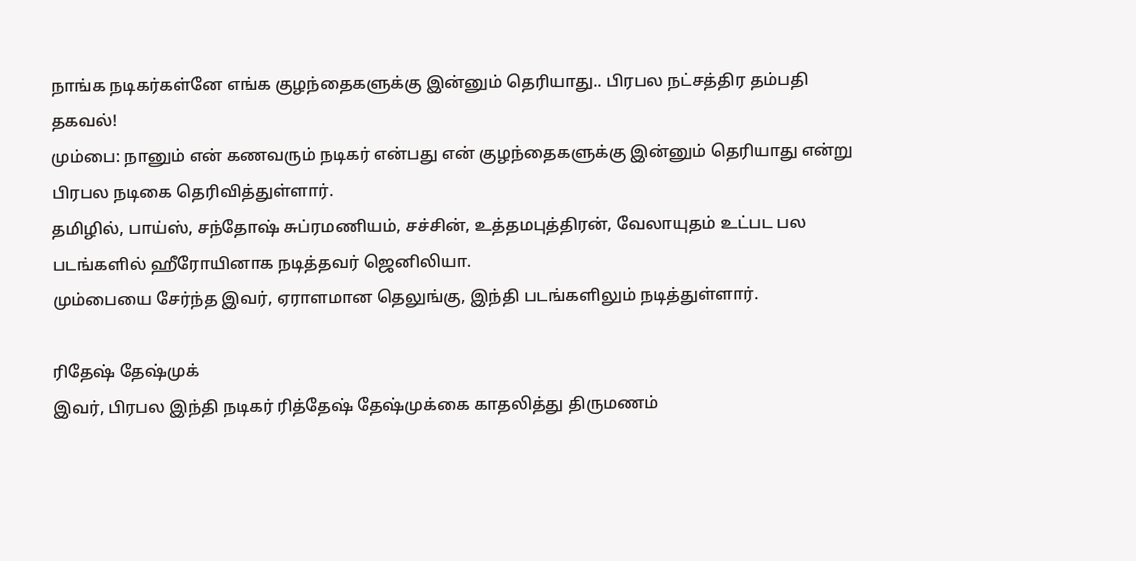நாங்க நடிகர்கள்னே எங்க குழந்தைகளுக்கு இன்னும் தெரியாது.. பிரபல நட்சத்திர தம்பதி தகவல்!
மும்பை: நானும் என் கணவரும் நடிகர் என்பது என் குழந்தைகளுக்கு இன்னும் தெரியாது என்று பிரபல நடிகை தெரிவித்துள்ளார்.
தமிழில், பாய்ஸ், சந்தோஷ் சுப்ரமணியம், சச்சின், உத்தமபுத்திரன், வேலாயுதம் உட்பட பல படங்களில் ஹீரோயினாக நடித்தவர் ஜெனிலியா.
மும்பையை சேர்ந்த இவர், ஏராளமான தெலுங்கு, இந்தி படங்களிலும் நடித்துள்ளார்.

ரிதேஷ் தேஷ்முக்
இவர், பிரபல இந்தி நடிகர் ரித்தேஷ் தேஷ்முக்கை காதலித்து திருமணம்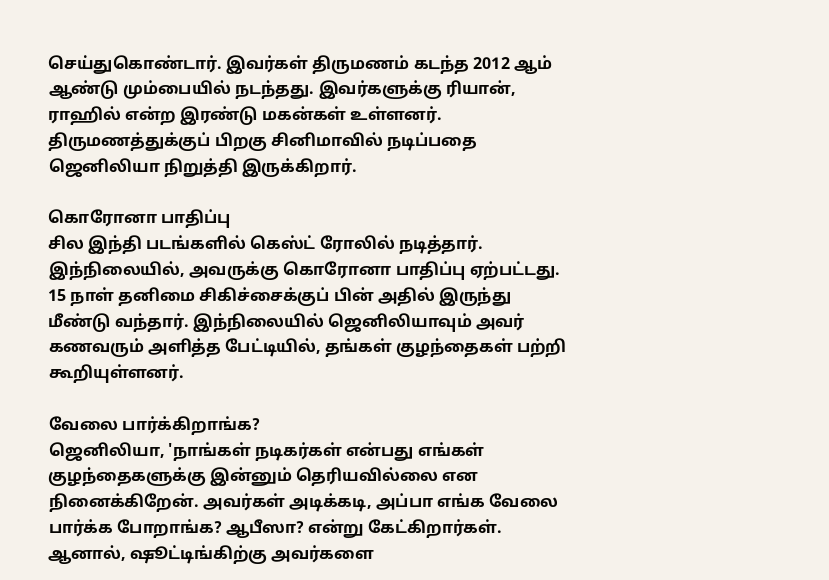செய்துகொண்டார். இவர்கள் திருமணம் கடந்த 2012 ஆம் ஆண்டு மும்பையில் நடந்தது. இவர்களுக்கு ரியான், ராஹில் என்ற இரண்டு மகன்கள் உள்ளனர். திருமணத்துக்குப் பிறகு சினிமாவில் நடிப்பதை ஜெனிலியா நிறுத்தி இருக்கிறார்.

கொரோனா பாதிப்பு
சில இந்தி படங்களில் கெஸ்ட் ரோலில் நடித்தார். இந்நிலையில், அவருக்கு கொரோனா பாதிப்பு ஏற்பட்டது. 15 நாள் தனிமை சிகிச்சைக்குப் பின் அதில் இருந்து மீண்டு வந்தார். இந்நிலையில் ஜெனிலியாவும் அவர் கணவரும் அளித்த பேட்டியில், தங்கள் குழந்தைகள் பற்றி கூறியுள்ளனர்.

வேலை பார்க்கிறாங்க?
ஜெனிலியா, 'நாங்கள் நடிகர்கள் என்பது எங்கள் குழந்தைகளுக்கு இன்னும் தெரியவில்லை என நினைக்கிறேன். அவர்கள் அடிக்கடி, அப்பா எங்க வேலை பார்க்க போறாங்க? ஆபீஸா? என்று கேட்கிறார்கள். ஆனால், ஷூட்டிங்கிற்கு அவர்களை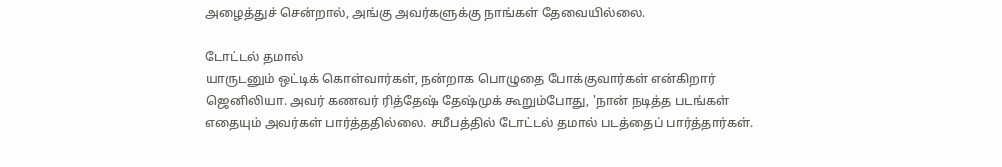அழைத்துச் சென்றால், அங்கு அவர்களுக்கு நாங்கள் தேவையில்லை.

டோட்டல் தமால்
யாருடனும் ஒட்டிக் கொள்வார்கள், நன்றாக பொழுதை போக்குவார்கள் என்கிறார் ஜெனிலியா. அவர் கணவர் ரித்தேஷ் தேஷ்முக் கூறும்போது, 'நான் நடித்த படங்கள் எதையும் அவர்கள் பார்த்ததில்லை. சமீபத்தில் டோட்டல் தமால் படத்தைப் பார்த்தார்கள்.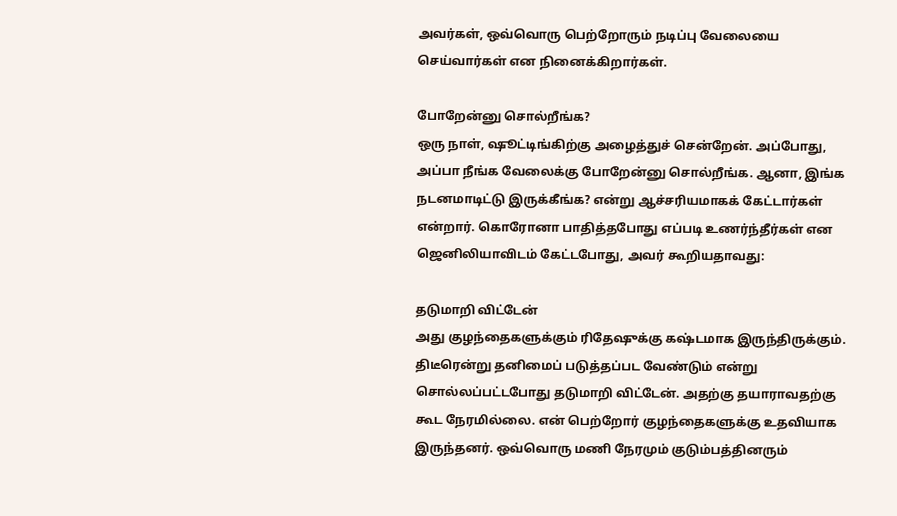அவர்கள், ஒவ்வொரு பெற்றோரும் நடிப்பு வேலையை செய்வார்கள் என நினைக்கிறார்கள்.

போறேன்னு சொல்றீங்க?
ஒரு நாள், ஷூட்டிங்கிற்கு அழைத்துச் சென்றேன். அப்போது, அப்பா நீங்க வேலைக்கு போறேன்னு சொல்றீங்க. ஆனா, இங்க நடனமாடிட்டு இருக்கீங்க? என்று ஆச்சரியமாகக் கேட்டார்கள் என்றார். கொரோனா பாதித்தபோது எப்படி உணர்ந்தீர்கள் என ஜெனிலியாவிடம் கேட்டபோது, அவர் கூறியதாவது:

தடுமாறி விட்டேன்
அது குழந்தைகளுக்கும் ரிதேஷுக்கு கஷ்டமாக இருந்திருக்கும். திடீரென்று தனிமைப் படுத்தப்பட வேண்டும் என்று சொல்லப்பட்டபோது தடுமாறி விட்டேன். அதற்கு தயாராவதற்கு கூட நேரமில்லை. என் பெற்றோர் குழந்தைகளுக்கு உதவியாக இருந்தனர். ஒவ்வொரு மணி நேரமும் குடும்பத்தினரும்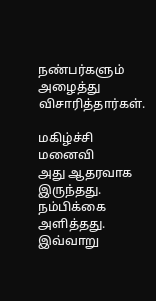நண்பர்களும் அழைத்து விசாரித்தார்கள்.

மகிழ்ச்சி மனைவி
அது ஆதரவாக இருந்தது. நம்பிக்கை அளித்தது. இவ்வாறு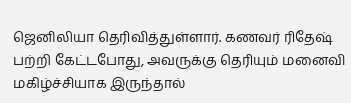ஜெனிலியா தெரிவித்துள்ளார். கணவர் ரிதேஷ் பற்றி கேட்டபோது, அவருக்கு தெரியும் மனைவி மகிழ்ச்சியாக இருந்தால்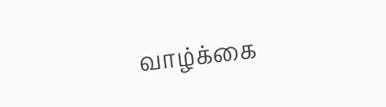வாழ்க்கை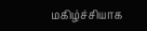மகிழ்ச்சியாக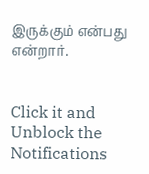இருக்கும் என்பது என்றார்.


Click it and Unblock the Notifications